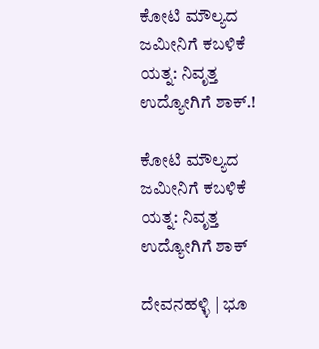ಕೋಟಿ ಮೌಲ್ಯದ ಜಮೀನಿಗೆ ಕಬಳಿಕೆ ಯತ್ನ: ನಿವೃತ್ತ ಉದ್ಯೋಗಿಗೆ ಶಾಕ್.!

ಕೋಟಿ ಮೌಲ್ಯದ ಜಮೀನಿಗೆ ಕಬಳಿಕೆ ಯತ್ನ: ನಿವೃತ್ತ ಉದ್ಯೋಗಿಗೆ ಶಾಕ್

ದೇವನಹಳ್ಳಿ | ಭೂ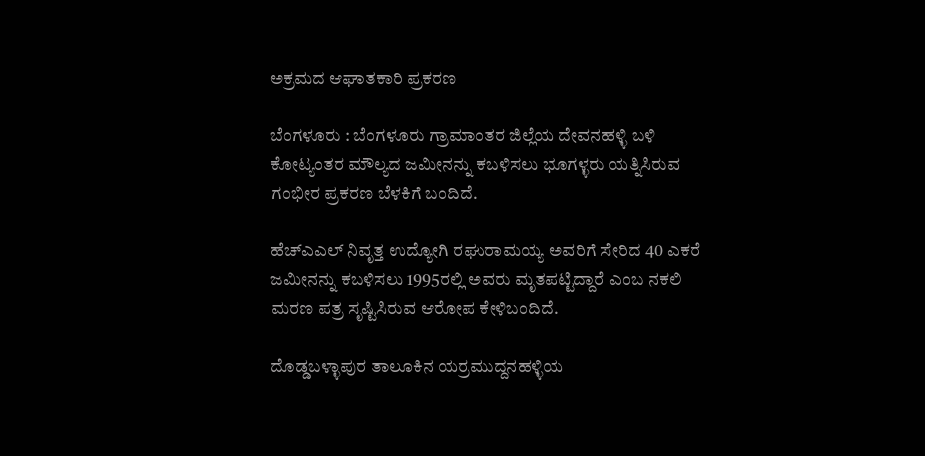ಅಕ್ರಮದ ಆಘಾತಕಾರಿ ಪ್ರಕರಣ

ಬೆಂಗಳೂರು : ಬೆಂಗಳೂರು ಗ್ರಾಮಾಂತರ ಜಿಲ್ಲೆಯ ದೇವನಹಳ್ಳಿ ಬಳಿ ಕೋಟ್ಯಂತರ ಮೌಲ್ಯದ ಜಮೀನನ್ನು ಕಬಳಿಸಲು ಭೂಗಳ್ಳರು ಯತ್ನಿಸಿರುವ ಗಂಭೀರ ಪ್ರಕರಣ ಬೆಳಕಿಗೆ ಬಂದಿದೆ.

ಹೆಚ್ಎಎಲ್ ನಿವೃತ್ತ ಉದ್ಯೋಗಿ ರಘುರಾಮಯ್ಯ ಅವರಿಗೆ ಸೇರಿದ 40 ಎಕರೆ ಜಮೀನನ್ನು ಕಬಳಿಸಲು 1995ರಲ್ಲಿ ಅವರು ಮೃತಪಟ್ಟಿದ್ದಾರೆ ಎಂಬ ನಕಲಿ ಮರಣ ಪತ್ರ ಸೃಷ್ಟಿಸಿರುವ ಆರೋಪ ಕೇಳಿಬಂದಿದೆ.

ದೊಡ್ಡಬಳ್ಳಾಪುರ ತಾಲೂಕಿನ ಯರ್ರಮುದ್ದನಹಳ್ಳಿಯ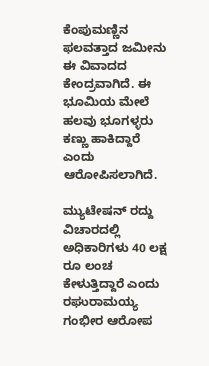ಕೆಂಪುಮಣ್ಣಿನ ಫಲವತ್ತಾದ ಜಮೀನು ಈ ವಿವಾದದ ಕೇಂದ್ರವಾಗಿದೆ. ಈ ಭೂಮಿಯ ಮೇಲೆ ಹಲವು ಭೂಗಳ್ಳರು ಕಣ್ಣು ಹಾಕಿದ್ದಾರೆ ಎಂದು ಆರೋಪಿಸಲಾಗಿದೆ.

ಮ್ಯುಟೇಷನ್ ರದ್ದು ವಿಚಾರದಲ್ಲಿ ಅಧಿಕಾರಿಗಳು 40 ಲಕ್ಷ ರೂ ಲಂಚ ಕೇಳುತ್ತಿದ್ದಾರೆ ಎಂದು ರಘುರಾಮಯ್ಯ ಗಂಭೀರ ಆರೋಪ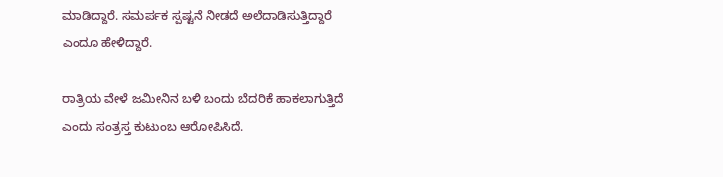ಮಾಡಿದ್ದಾರೆ. ಸಮರ್ಪಕ ಸ್ಪಷ್ಟನೆ ನೀಡದೆ ಅಲೆದಾಡಿಸುತ್ತಿದ್ದಾರೆ ಎಂದೂ ಹೇಳಿದ್ದಾರೆ.

ರಾತ್ರಿಯ ವೇಳೆ ಜಮೀನಿನ ಬಳಿ ಬಂದು ಬೆದರಿಕೆ ಹಾಕಲಾಗುತ್ತಿದೆ ಎಂದು ಸಂತ್ರಸ್ತ ಕುಟುಂಬ ಆರೋಪಿಸಿದೆ.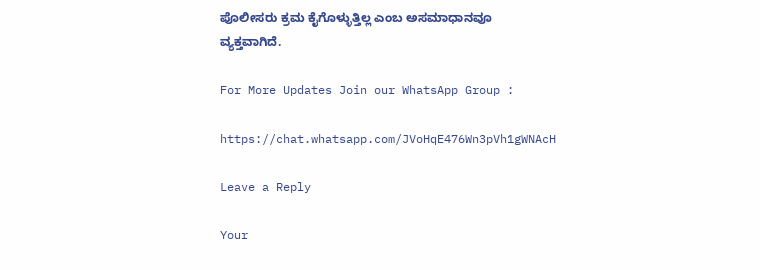ಪೊಲೀಸರು ಕ್ರಮ ಕೈಗೊಳ್ಳುತ್ತಿಲ್ಲ ಎಂಬ ಅಸಮಾಧಾನವೂ ವ್ಯಕ್ತವಾಗಿದೆ.

For More Updates Join our WhatsApp Group :

https://chat.whatsapp.com/JVoHqE476Wn3pVh1gWNAcH

Leave a Reply

Your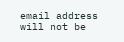email address will not be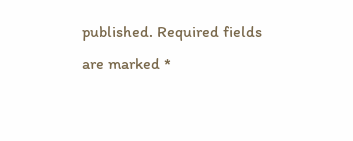published. Required fields are marked *